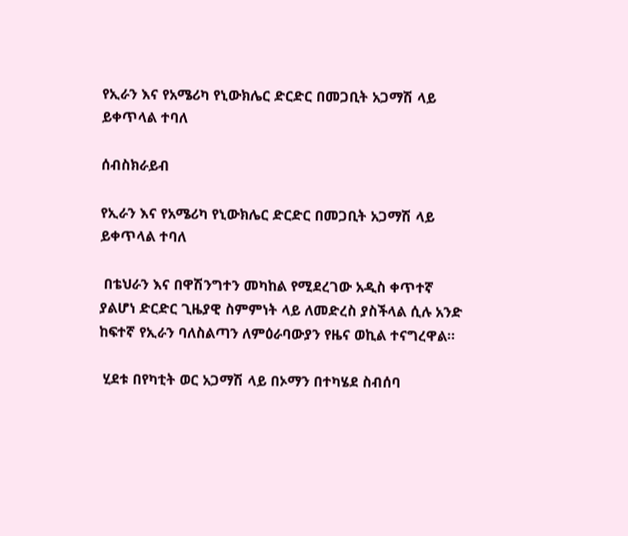የኢራን እና የአሜሪካ የኒውክሌር ድርድር በመጋቢት አጋማሽ ላይ ይቀጥላል ተባለ

ሰብስክራይብ

የኢራን እና የአሜሪካ የኒውክሌር ድርድር በመጋቢት አጋማሽ ላይ ይቀጥላል ተባለ

 በቴህራን እና በዋሽንግተን መካከል የሚደረገው አዲስ ቀጥተኛ ያልሆነ ድርድር ጊዜያዊ ስምምነት ላይ ለመድረስ ያስችላል ሲሉ አንድ ከፍተኛ የኢራን ባለስልጣን ለምዕራባውያን የዜና ወኪል ተናግረዋል።

 ሂደቱ በየካቲት ወር አጋማሽ ላይ በኦማን በተካሄደ ስብሰባ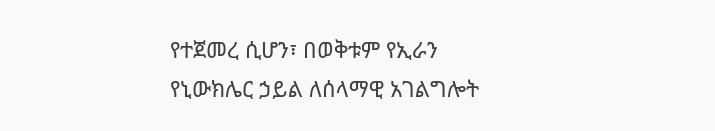የተጀመረ ሲሆን፣ በወቅቱም የኢራን የኒውክሌር ኃይል ለሰላማዊ አገልግሎት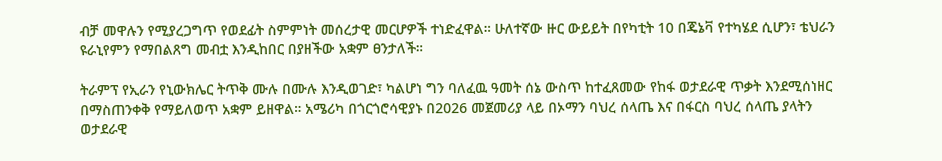ብቻ መዋሉን የሚያረጋግጥ የወደፊት ስምምነት መሰረታዊ መርሆዎች ተነድፈዋል። ሁለተኛው ዙር ውይይት በየካቲት 10 በጄኔቫ የተካሄደ ሲሆን፣ ቴህራን ዩራኒየምን የማበልጸግ መብቷ እንዲከበር በያዘችው አቋም ፀንታለች።

ትራምፕ የኢራን የኒውክሌር ትጥቅ ሙሉ በሙሉ እንዲወገድ፣ ካልሆነ ግን ባለፈዉ ዓመት ሰኔ ውስጥ ከተፈጸመው የከፋ ወታደራዊ ጥቃት እንደሚሰነዘር በማስጠንቀቅ የማይለወጥ አቋም ይዘዋል። አሜሪካ በጎርጎሮሳዊያኑ በ2026 መጀመሪያ ላይ በኦማን ባህረ ሰላጤ እና በፋርስ ባህረ ሰላጤ ያላትን ወታደራዊ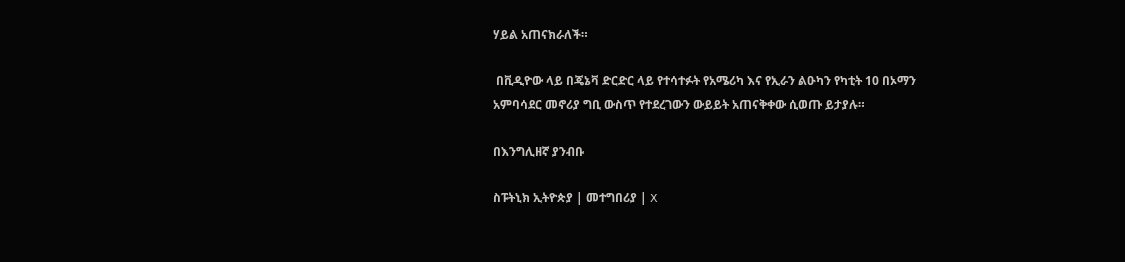ሃይል አጠናክራለች።

 በቪዲዮው ላይ በጄኔቫ ድርድር ላይ የተሳተፉት የአሜሪካ እና የኢራን ልዑካን የካቲት 10 በኦማን አምባሳደር መኖሪያ ግቢ ውስጥ የተደረገውን ውይይት አጠናቅቀው ሲወጡ ይታያሉ።

በእንግሊዘኛ ያንብቡ

ስፑትኒክ ኢትዮጵያ | መተግበሪያ | X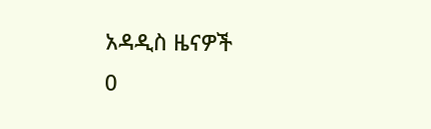አዳዲስ ዜናዎች
0